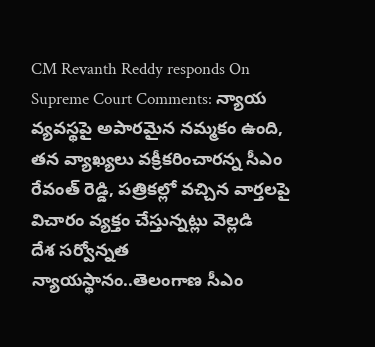CM Revanth Reddy responds On Supreme Court Comments: న్యాయ వ్యవస్థపై అపారమైన నమ్మకం ఉంది, తన వ్యాఖ్యలు వక్రీకరించారన్న సీఎం రేవంత్ రెడ్డి, పత్రికల్లో వచ్చిన వార్తలపై విచారం వ్యక్తం చేస్తున్నట్లు వెల్లడి
దేశ సర్వోన్నత న్యాయస్థానం..తెలంగాణ సీఎం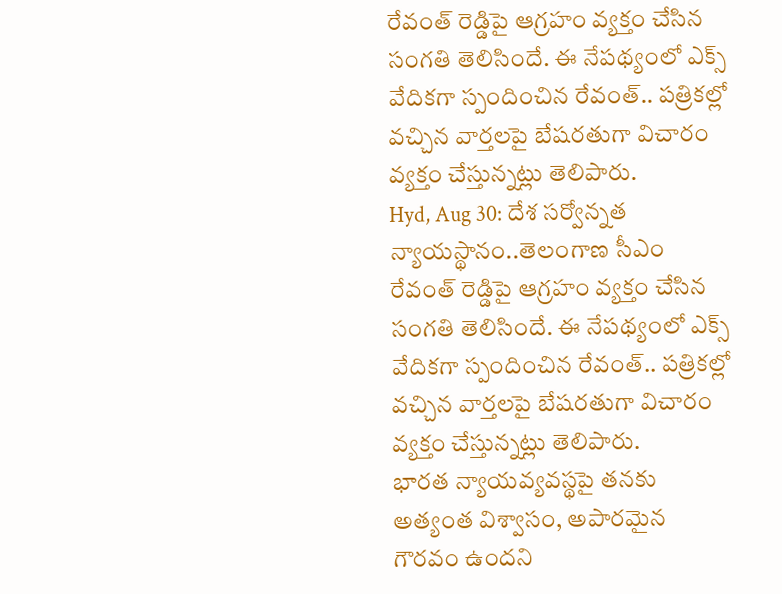రేవంత్ రెడ్డిపై ఆగ్రహం వ్యక్తం చేసిన సంగతి తెలిసిందే. ఈ నేపథ్యంలో ఎక్స్ వేదికగా స్పందించిన రేవంత్.. పత్రికల్లో వచ్చిన వార్తలపై బేషరతుగా విచారం వ్యక్తం చేస్తున్నట్లు తెలిపారు.
Hyd, Aug 30: దేశ సర్వోన్నత న్యాయస్థానం..తెలంగాణ సీఎం రేవంత్ రెడ్డిపై ఆగ్రహం వ్యక్తం చేసిన సంగతి తెలిసిందే. ఈ నేపథ్యంలో ఎక్స్ వేదికగా స్పందించిన రేవంత్.. పత్రికల్లో వచ్చిన వార్తలపై బేషరతుగా విచారం వ్యక్తం చేస్తున్నట్లు తెలిపారు.
భారత న్యాయవ్యవస్థపై తనకు అత్యంత విశ్వాసం, అపారమైన గౌరవం ఉందని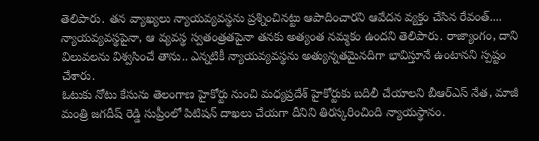తెలిపారు. తన వ్యాఖ్యలు న్యాయవ్యవస్థను ప్రశ్నించినట్టు ఆపాదించారని ఆవేదన వ్యక్తం చేసిన రేవంత్.... న్యాయవ్యవస్థపైనా, ఆ వ్యవస్థ స్వతంత్రతపైనా తనకు అత్యంత నమ్మకం ఉందని తెలిపారు. రాజ్యాంగం, దాని విలువలను విశ్వసించే తాను.. ఎన్నటికీ న్యాయవ్యవస్థను అత్యున్నతమైనదిగా భావిస్తూనే ఉంటానని స్పష్టం చేశారు.
ఓటుకు నోటు కేసును తెలంగాణ హైకోర్టు నుంచి మధ్యప్రదేశ్ హైకోర్టుకు బదిలీ చేయాలని బీఆర్ఎస్ నేత, మాజీ మంత్రి జగదీష్ రెడ్డి సుప్రీంలో పిటిషన్ దాఖలు చేయగా దీనిని తిరస్కరించింది న్యాయస్థానం.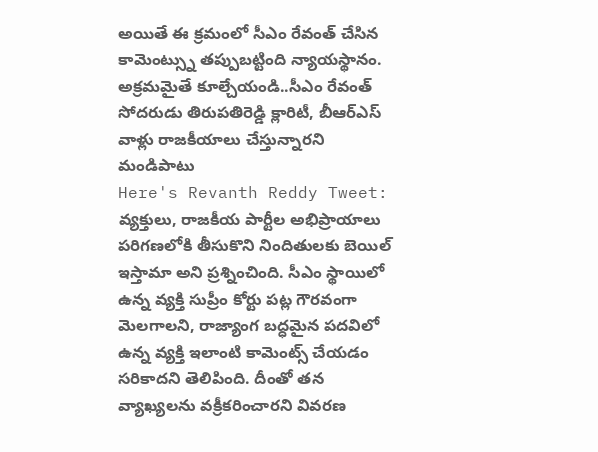అయితే ఈ క్రమంలో సీఎం రేవంత్ చేసిన కామెంట్స్ను తప్పుబట్టింది న్యాయస్థానం. అక్రమమైతే కూల్చేయండి..సీఎం రేవంత్ సోదరుడు తిరుపతిరెడ్డి క్లారిటీ, బీఆర్ఎస్ వాళ్లు రాజకీయాలు చేస్తున్నారని మండిపాటు
Here's Revanth Reddy Tweet:
వ్యక్తులు, రాజకీయ పార్టీల అభిప్రాయాలు పరిగణలోకి తీసుకొని నిందితులకు బెయిల్ ఇస్తామా అని ప్రశ్నించింది. సీఎం స్థాయిలో ఉన్న వ్యక్తి సుప్రీం కోర్టు పట్ల గౌరవంగా మెలగాలని, రాజ్యాంగ బద్ధమైన పదవిలో ఉన్న వ్యక్తి ఇలాంటి కామెంట్స్ చేయడం సరికాదని తెలిపింది. దీంతో తన వ్యాఖ్యలను వక్రీకరించారని వివరణ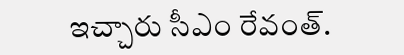ఇచ్చారు సీఎం రేవంత్.